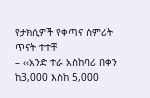የታክሲዎች የቀጣና ስምሪት ጥናት ተተቸ
– ‹‹አንድ ተራ አስከባሪ በቀን ከ3,000 እስከ 5,000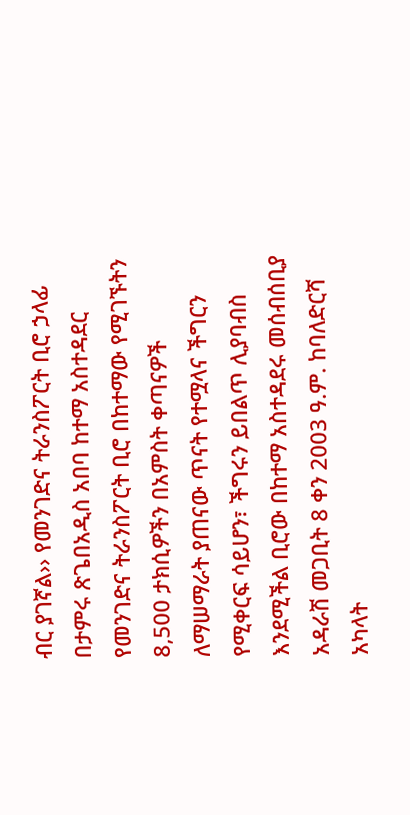ብር ያገኛል›› የመንገድና ትራንስፖርት ቢሮ ኃላፊ
በታምሩ ጽጌበአዲስ አበባ ከተማ አስተዳደር የመንገድና ትራንስፖርት ቢሮ በከተማው የሚገኙትን 8,500 ታክሲዎችን በአምስት ቀጣናዎች ለማሠማራት ያጠናው ጥናት የተሟላና ችግርን የሚቀርፍ ሳይሆን፣ ችግሩን ይበልጥ ሊያባብስ እንደሚችል ቢሮው በከተማ አስተዳደሩ መሰብሰቢያ አዳራሽ መጋቢት 8 ቀን 2003 ዓ.ም. ከባለድርሻ አካላት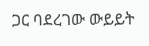ጋር ባደረገው ውይይት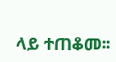ላይ ተጠቆመ፡፡